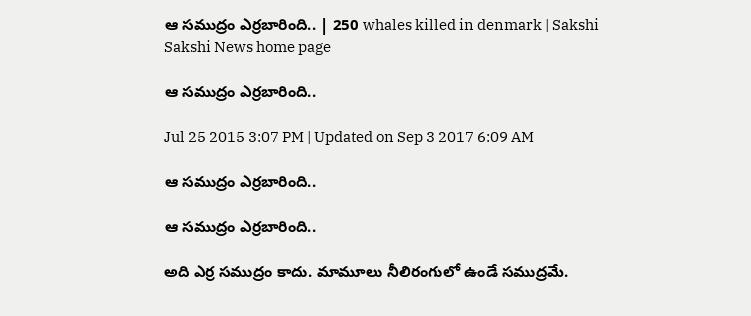ఆ సముద్రం ఎర్రబారింది.. | 250 whales killed in denmark | Sakshi
Sakshi News home page

ఆ సముద్రం ఎర్రబారింది..

Jul 25 2015 3:07 PM | Updated on Sep 3 2017 6:09 AM

ఆ సముద్రం ఎర్రబారింది..

ఆ సముద్రం ఎర్రబారింది..

అది ఎర్ర సముద్రం కాదు. మామూలు నీలిరంగులో ఉండే సముద్రమే.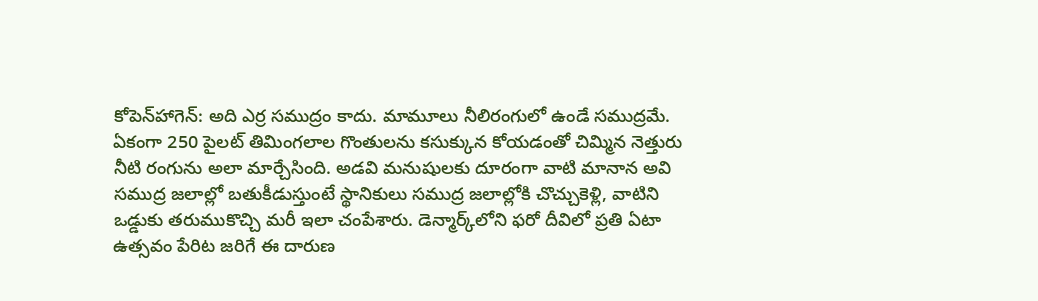కోపెన్‌హాగెన్: అది ఎర్ర సముద్రం కాదు. మామూలు నీలిరంగులో ఉండే సముద్రమే. ఏకంగా 250 పైలట్ తిమింగలాల గొంతులను కసుక్కున కోయడంతో చిమ్మిన నెత్తురు నీటి రంగును అలా మార్చేసింది. అడవి మనుషులకు దూరంగా వాటి మానాన అవి సముద్ర జలాల్లో బతుకీడుస్తుంటే స్థానికులు సముద్ర జలాల్లోకి చొచ్చుకెళ్లి, వాటిని ఒడ్డుకు తరుముకొచ్చి మరీ ఇలా చంపేశారు. డెన్మార్క్‌లోని ఫరో దీవిలో ప్రతి ఏటా ఉత్సవం పేరిట జరిగే ఈ దారుణ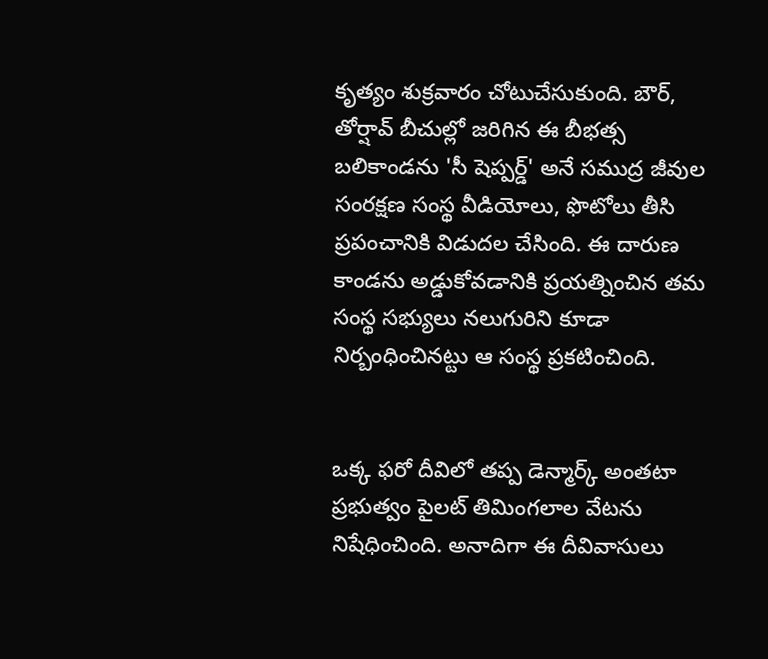కృత్యం శుక్రవారం చోటుచేసుకుంది. బౌర్, తోర్షావ్ బీచుల్లో జరిగిన ఈ బీభత్స బలికాండను 'సీ షెప్పర్డ్' అనే సముద్ర జీవుల సంరక్షణ సంస్థ వీడియోలు, ఫొటోలు తీసి ప్రపంచానికి విడుదల చేసింది. ఈ దారుణ కాండను అడ్డుకోవడానికి ప్రయత్నించిన తమ సంస్థ సభ్యులు నలుగురిని కూడా నిర్బంధించినట్టు ఆ సంస్థ ప్రకటించింది.


ఒక్క ఫరో దీవిలో తప్ప డెన్మార్క్ అంతటా ప్రభుత్వం పైలట్ తిమింగలాల వేటను నిషేధించింది. అనాదిగా ఈ దీవివాసులు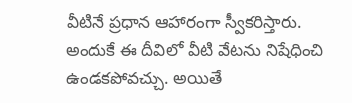వీటినే ప్రధాన ఆహారంగా స్వీకరిస్తారు. అందుకే ఈ దీవిలో వీటి వేటను నిషేధించి ఉండకపోవచ్చు. అయితే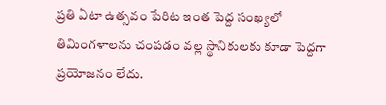ప్రతి ఏటా ఉత్సవం పేరిట ఇంత పెద్ద సంఖ్యలో తిమింగళాలను చంపడం వల్ల స్థానికులకు కూడా పెద్దగా ప్రయోజనం లేదు.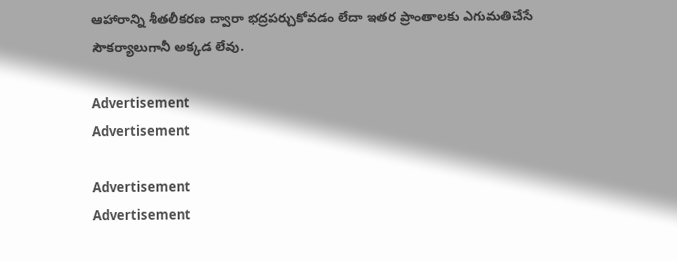ఆహారాన్ని శీతలీకరణ ద్వారా భద్రపర్చుకోవడం లేదా ఇతర ప్రాంతాలకు ఎగుమతిచేసే సౌకర్యాలుగానీ అక్కడ లేవు.

Advertisement
Advertisement

Advertisement
Advertisement